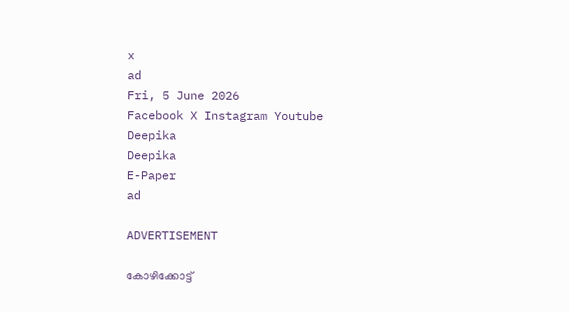x
ad
Fri, 5 June 2026
Facebook X Instagram Youtube
Deepika
Deepika
E-Paper
ad

ADVERTISEMENT

കോഴിക്കോട്ട്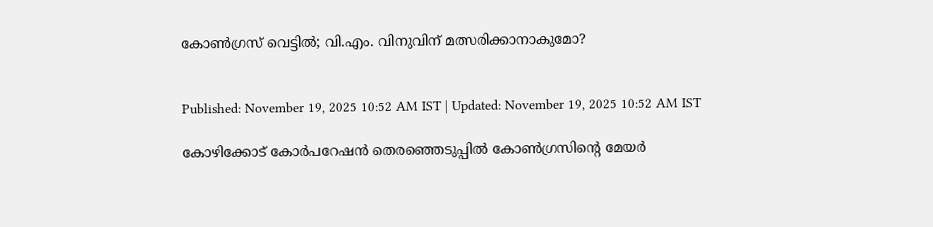കോണ്‍ഗ്രസ് വെട്ടില്‍; വി.എം. വിനുവിന് മത്സരിക്കാനാകുമോ?


Published: November 19, 2025 10:52 AM IST | Updated: November 19, 2025 10:52 AM IST

കോഴിക്കോട് കോര്‍പറേഷന്‍ തെരഞ്ഞെടുപ്പില്‍ കോണ്‍ഗ്രസിന്‍റെ മേയര്‍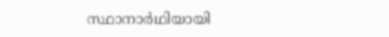സ്ഥാനാര്‍ഥിയായി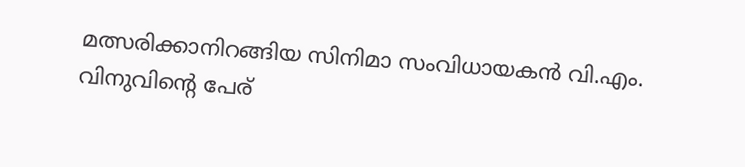മത്സരിക്കാനിറങ്ങിയ സിനിമാ സംവിധായകന്‍ വി.എം. വിനുവിന്‍റെ പേര്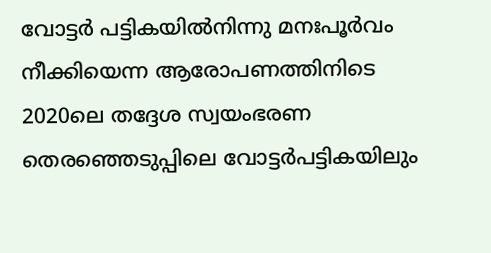വോട്ടര്‍ പട്ടികയില്‍നിന്നു മനഃപൂര്‍വം നീക്കിയെന്ന ആരോപണത്തിനിടെ 2020ലെ തദ്ദേശ സ്വയംഭരണ തെരഞ്ഞെടുപ്പിലെ വോട്ടര്‍പട്ടികയിലും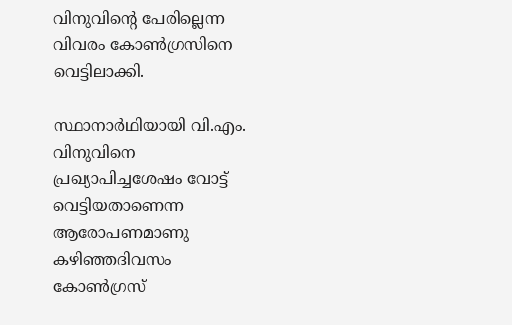വിനുവിന്‍റെ പേരില്ലെന്ന വിവരം കോണ്‍ഗ്രസിനെ വെട്ടിലാക്കി.

സ്ഥാനാര്‍ഥിയായി വി.എം. വിനുവിനെ പ്രഖ്യാപിച്ചശേഷം വോട്ട് വെട്ടിയതാണെന്ന ആരോപണമാണു കഴിഞ്ഞദിവസം കോണ്‍ഗ്രസ്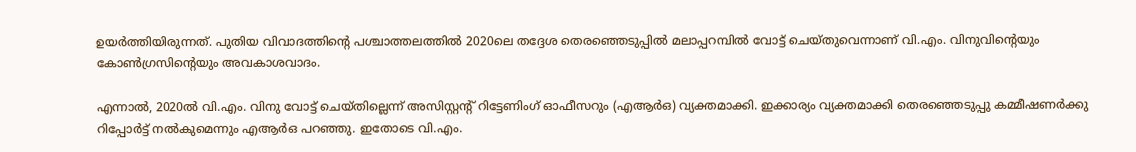ഉയര്‍ത്തിയിരുന്നത്. പുതിയ വിവാദത്തിന്‍റെ പശ്ചാത്തലത്തില്‍ 2020ലെ തദ്ദേശ തെരഞ്ഞെടുപ്പില്‍ മലാപ്പറമ്പില്‍ വോട്ട് ചെയ്തുവെന്നാണ് വി.എം. വിനുവിന്‍റെയും കോണ്‍ഗ്രസിന്‍റെയും അവകാശവാദം.

എന്നാല്‍, 2020ല്‍ വി.എം. വിനു വോട്ട് ചെയ്തില്ലെന്ന് അസിസ്റ്റന്‍റ് റിട്ടേണിംഗ് ഓഫീസറും (എആര്‍ഒ) വ്യക്തമാക്കി. ഇക്കാര്യം വ്യക്തമാക്കി തെരഞ്ഞെടുപ്പു കമ്മീഷണര്‍ക്കു റിപ്പോര്‍ട്ട് നല്‍കുമെന്നും എആര്‍ഒ പറഞ്ഞു. ഇതോടെ വി.എം.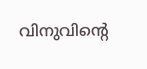വിനുവിന്‍റെ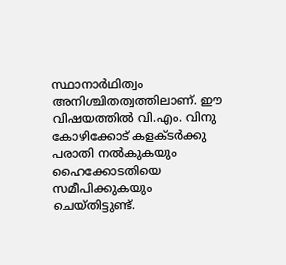സ്ഥാനാര്‍ഥിത്വം അനിശ്ചിതത്വത്തിലാണ്. ഈ വിഷയത്തില്‍ വി.എം. വിനു കോഴിക്കോട് കളക്ടര്‍ക്കു പരാതി നല്‍കുകയും ഹൈക്കോടതിയെ സമീപിക്കുകയും ചെയ്തിട്ടുണ്ട്.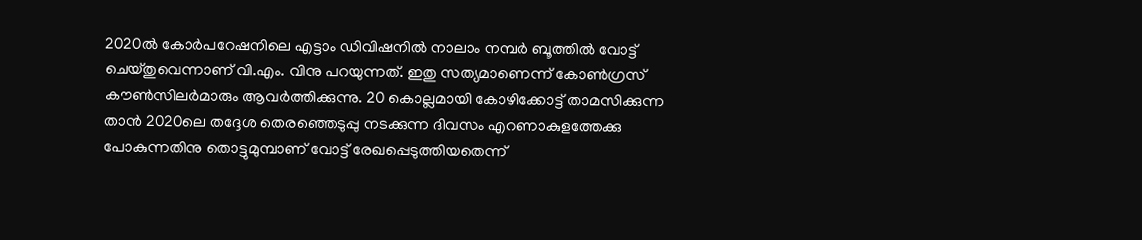2020ല്‍ കോര്‍പറേഷനിലെ എട്ടാം ഡിവിഷനില്‍ നാലാം നമ്പര്‍ ബൂത്തില്‍ വോട്ട് ചെയ്തുവെന്നാണ് വി.എം. വിനു പറയുന്നത്. ഇതു സത്യമാണെന്ന് കോണ്‍ഗ്രസ് കൗണ്‍സിലര്‍മാരും ആവര്‍ത്തിക്കുന്നു. 20 കൊല്ലമായി കോഴിക്കോട്ട് താമസിക്കുന്ന താന്‍ 2020ലെ തദ്ദേശ തെരഞ്ഞെടുപ്പു നടക്കുന്ന ദിവസം എറണാകുളത്തേക്കു പോകുന്നതിനു തൊട്ടുമുമ്പാണ് വോട്ട് രേഖപ്പെടുത്തിയതെന്ന്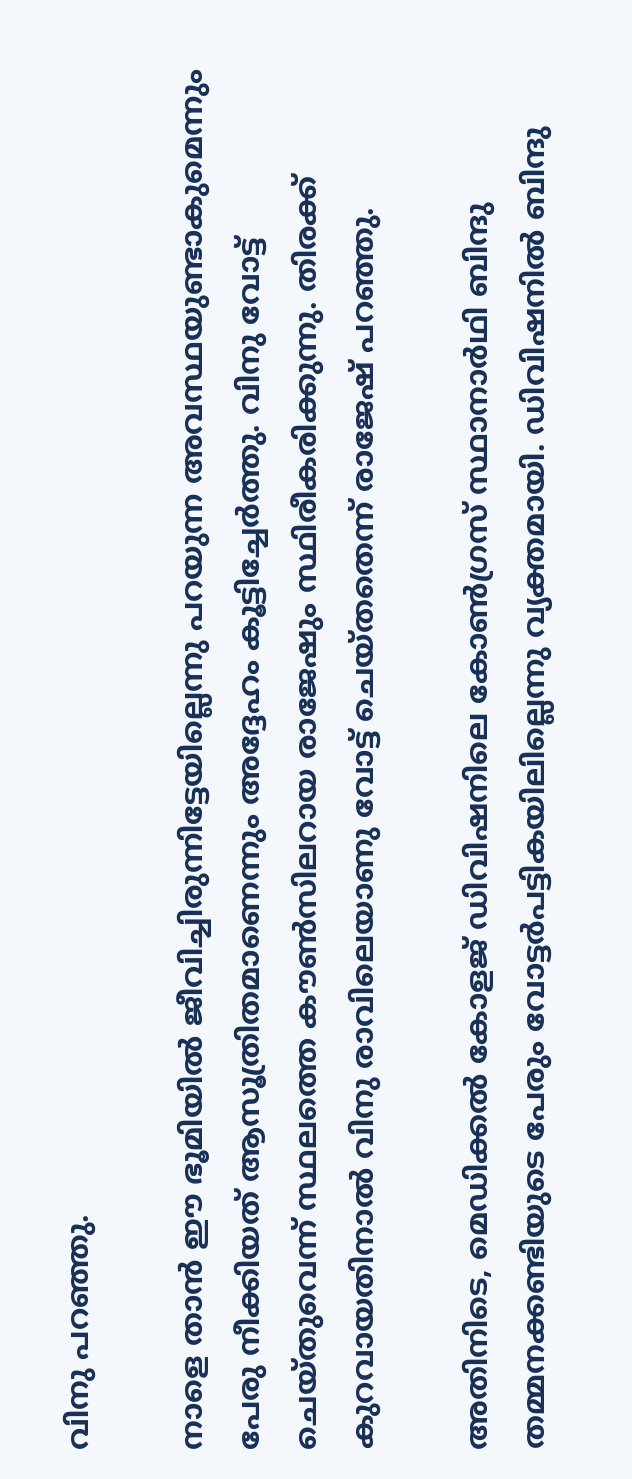വിനു പറഞ്ഞു.

നാളെ താന്‍ ഈ ഭൂമിയില്‍ ജീവിച്ചിരുന്നിട്ടേയില്ലെന്നു പറയുന്ന അവസ്ഥയുണ്ടാകുമെന്നും പേരു നീക്കിയത് ആസൂത്രിതമാണെന്നും അദ്ദേഹം കൂട്ടിച്ചേര്‍ത്തു. വിനു വോട്ട് ചെയ്തുവെന്ന് സ്ഥലത്തെ കൗണ്‍സിലറായ രാജേഷും സ്ഥിരീകരിക്കുന്നു. തിരക്ക് കുറവായതിനാല്‍ വിനു രാവിലെയാണു വോട്ട് ചെയ്തതെന്ന് രാജേഷ് പറഞ്ഞു.

അതിനിടെ, മെഡിക്കല്‍ കോളജ് ഡിവിഷനിലെ കോണ്‍ഗ്രസ് സ്ഥാനാര്‍ഥി ബിന്ദു തമ്മനക്കണ്ടിയുടെ പേരും വോട്ടര്‍പട്ടികയിലില്ലെന്നു വ്യക്തമായി. ഡിവിഷനില്‍ ബിന്ദു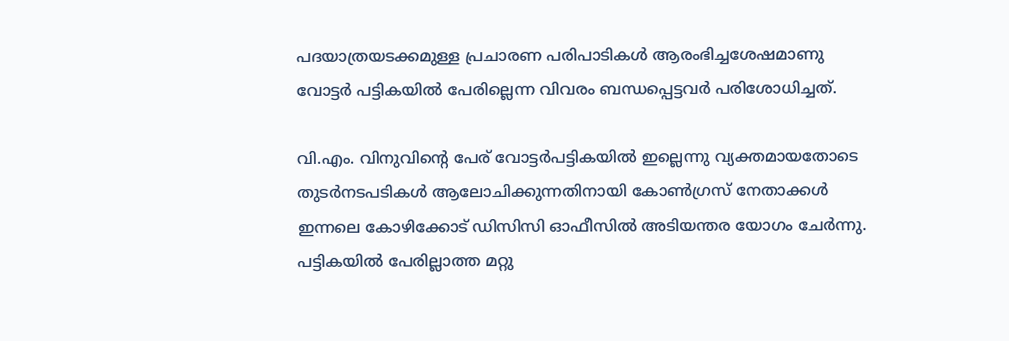പദയാത്രയടക്കമുള്ള പ്രചാരണ പരിപാടികള്‍ ആരംഭിച്ചശേഷമാണു വോട്ടര്‍ പട്ടികയില്‍ പേരില്ലെന്ന വിവരം ബന്ധപ്പെട്ടവര്‍ പരിശോധിച്ചത്.

വി.എം. വിനുവിന്‍റെ പേര് വോട്ടര്‍പട്ടികയില്‍ ഇല്ലെന്നു വ്യക്തമായതോടെ തുടര്‍നടപടികള്‍ ആലോചിക്കുന്നതിനായി കോണ്‍ഗ്രസ് നേതാക്കള്‍ ഇന്നലെ കോഴിക്കോട് ഡിസിസി ഓഫീസില്‍ അടിയന്തര യോഗം ചേര്‍ന്നു. പട്ടികയില്‍ പേരില്ലാത്ത മറ്റു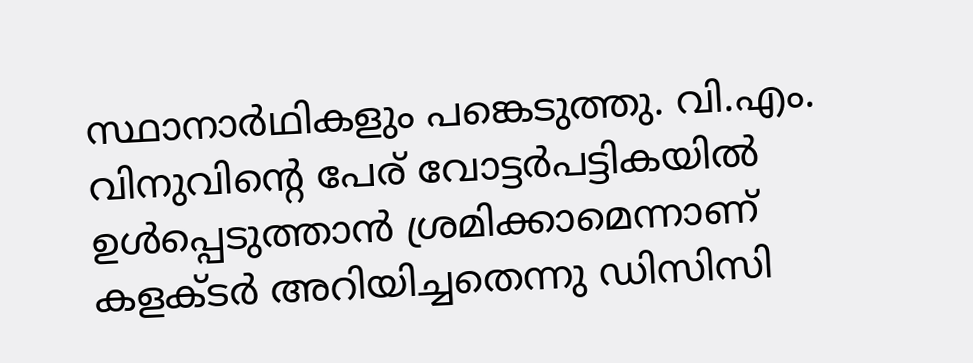സ്ഥാനാര്‍ഥികളും പങ്കെടുത്തു. വി.എം. വിനുവിന്‍റെ പേര് വോട്ടര്‍പട്ടികയില്‍ ഉള്‍പ്പെടുത്താന്‍ ശ്രമിക്കാമെന്നാണ് കളക്ടര്‍ അറിയിച്ചതെന്നു ഡിസിസി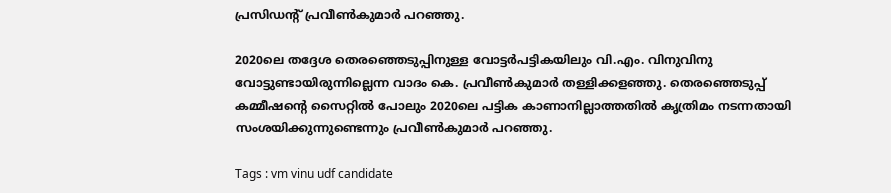പ്രസിഡന്‍റ് പ്രവീണ്‍കുമാര്‍ പറഞ്ഞു.

2020ലെ തദ്ദേശ തെരഞ്ഞെടുപ്പിനുള്ള വോട്ടര്‍‌പട്ടികയിലും വി.എം. വിനുവിനു വോട്ടുണ്ടായിരുന്നില്ലെന്ന വാദം കെ. പ്രവീണ്‍കുമാര്‍ തള്ളിക്കളഞ്ഞു. തെരഞ്ഞെടുപ്പ് കമ്മീഷന്‍റെ സൈറ്റില്‍ പോലും 2020ലെ പട്ടിക കാണാനില്ലാത്തതില്‍ കൃത്രിമം നടന്നതായി സംശയിക്കുന്നുണ്ടെന്നും പ്രവീണ്‍കുമാര്‍ പറഞ്ഞു.

Tags : vm vinu udf candidate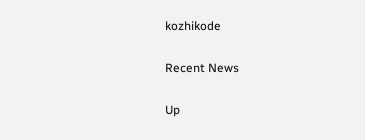kozhikode

Recent News

Up